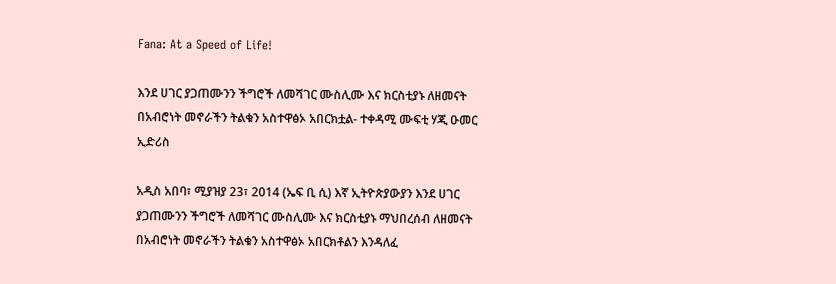Fana: At a Speed of Life!

እንደ ሀገር ያጋጠሙንን ችግሮች ለመሻገር ሙስሊሙ እና ክርስቲያኑ ለዘመናት በአብሮነት መኖራችን ትልቁን አስተዋፅኦ አበርክቷል- ተቀዳሚ ሙፍቲ ሃጂ ዑመር ኢድሪስ

አዲስ አበባ፣ ሚያዝያ 23፣ 2014 (ኤፍ ቢ ሲ) እኛ ኢትዮጵያውያን እንደ ሀገር ያጋጠሙንን ችግሮች ለመሻገር ሙስሊሙ እና ክርስቲያኑ ማህበረሰብ ለዘመናት በአብሮነት መኖራችን ትልቁን አስተዋፅኦ አበርክቶልን እንዳለፈ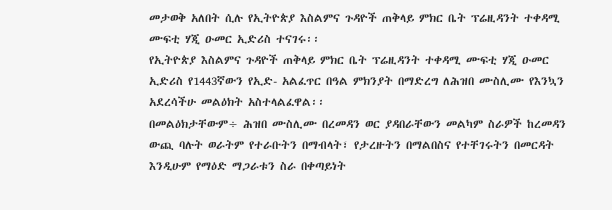መታወቅ አለበት ሲሉ የኢትዮጵያ እስልምና ጉዳዮች ጠቅላይ ምክር ቤት ፕሬዚዳንት ተቀዳሚ ሙፍቲ ሃጂ ዑመር ኢድሪስ ተናገሩ፡፡
የኢትዮጵያ እስልምና ጉዳዮች ጠቅላይ ምክር ቤት ፕሬዚዳንት ተቀዳሚ ሙፍቲ ሃጂ ዑመር ኢድሪስ የ1443ኛውን የኢድ- አልፈጥር በዓል ምክንያት በማድረግ ለሕዝበ ሙስሊሙ የእንኳን አደረሳችሁ መልዕክት አስተላልፈዋል፡፡
በመልዕክታቸውም÷ ሕዝበ ሙስሊሙ በረመዳን ወር ያዳበራቸውን መልካም ስራዎች ከረመዳን ውጪ ባሉት ወራትም የተራቡትን በማብላት፣ የታረዙትን በማልበስና የተቸገሩትን በመርዳት እንዲሁም የማዕድ ማጋራቱን ስራ በቀጣይነት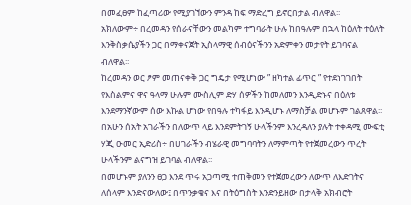በመፈፀም ከፈጣሪው የሚያገኘውን ምንዳ ከፍ ማድረግ ይኖርበታል ብለዋል፡፡
አክለውም÷ በረመዳን የሰራናቸውን መልካም ተግባራት ሁሉ ከበዓሉም በኋላ ከዕለት ተዕለት እንቅስቃሴያችን ጋር በማቀናጀት ኢስላማዊ ሰብዕናችንን አድምቀን መታየት ይገባናል ብለዋል፡፡
ከረመዳን ወር ፆም መጠናቀቅ ጋር ግዴታ የሚሆነው ” ዘካተል ፊጥር ” የተደነገገበት የእስልምና ዋና ዓላማ ሁሉም ሙስሊም ድሃ ሰዎችን ከመለመን እንዲድኑና በዕለቱ እንደማንኛውም ሰው እኩል ሆነው የበዓሉ ተካፋይ እንዲሆኑ ለማስቻል መሆኑም ገልጸዋል፡፡
በአሁን ሰአት አገራችን በለውጥ ላይ እንደምትገኝ ሁላችንም እንረዳለን ያሉት ተቀዳሚ ሙፍቲ ሃጂ ዑመር ኢድሪስ÷ በሀገራችን ብሄራዊ መግባባትን ለማምጣት የተጀመረውን ጥረት ሁላችንም ልናግዝ ይገባል ብለዋል፡፡
በመሆኑም ያለንን ፀጋ እንደ ጥሩ አጋጣሚ ተጠቅመን የተጀመረውን ለውጥ ለእድገትና ለሰላም እንድናውለው፤ በጥንቃቄና እና በትዕግስት እንድንይዘው በታላቅ አክብሮት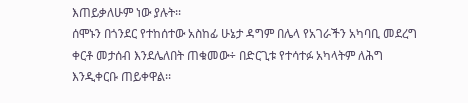እጠይቃለሁም ነው ያሉት፡፡
ሰሞኑን በጎንደር የተከሰተው አስከፊ ሁኔታ ዳግም በሌላ የአገራችን አካባቢ መደረግ ቀርቶ መታሰብ እንደሌለበት ጠቁመው÷ በድርጊቱ የተሳተፉ አካላትም ለሕግ እንዲቀርቡ ጠይቀዋል፡፡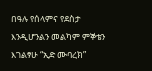በዓሉ የሰላምና የደስታ እንዲሆንልን መልካም ምኞቴን እገልፃሁ “ኢድ ሙባረክ”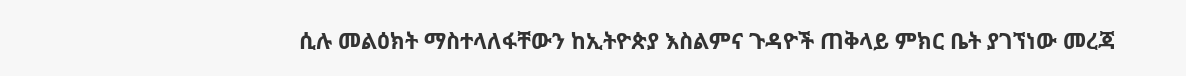ሲሉ መልዕክት ማስተላለፋቸውን ከኢትዮጵያ እስልምና ጉዳዮች ጠቅላይ ምክር ቤት ያገኘነው መረጃ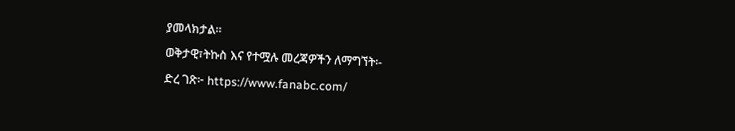ያመላክታል፡፡
ወቅታዊ፣ትኩስ እና የተሟሉ መረጃዎችን ለማግኘት፡-
ድረ ገጽ፦ https://www.fanabc.com/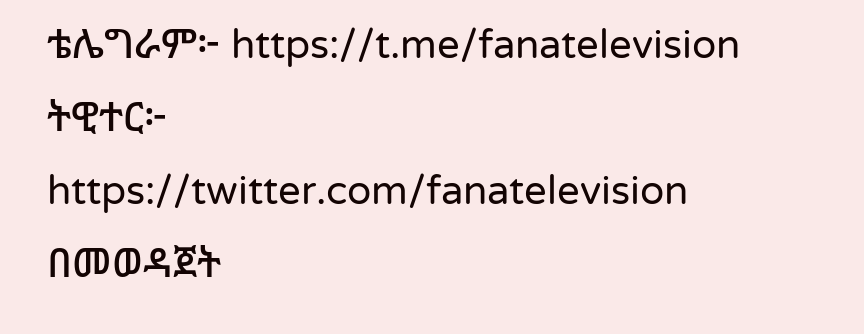ቴሌግራም፦ https://t.me/fanatelevision
ትዊተር፦ https://twitter.com/fanatelevision በመወዳጀት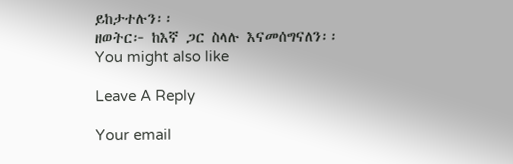ይከታተሉን፡፡
ዘወትር፦ ከእኛ ጋር ስላሉ እናመሰግናለን፡፡
You might also like

Leave A Reply

Your email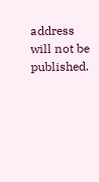address will not be published.